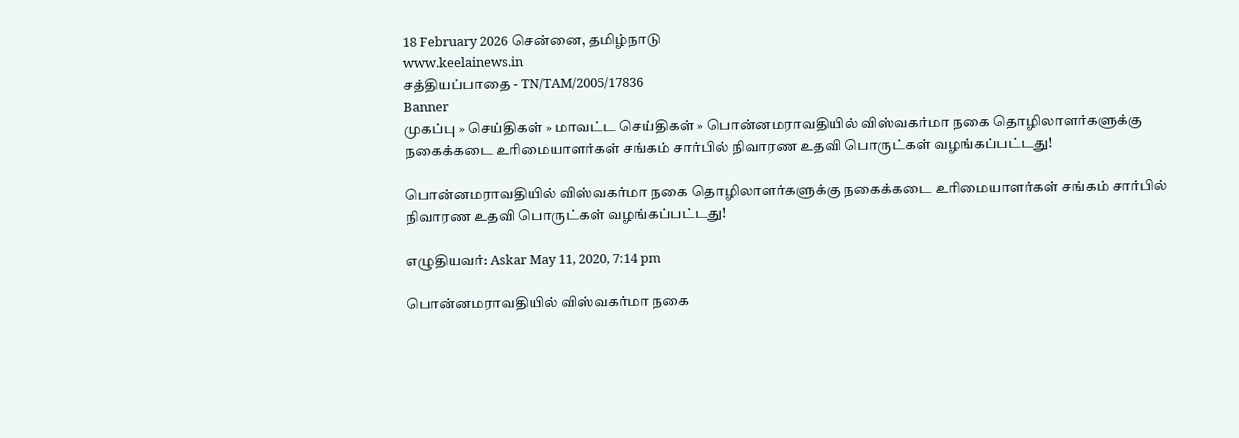18 February 2026 சென்னை, தமிழ்நாடு
www.keelainews.in
சத்தியப்பாதை - TN/TAM/2005/17836
Banner
முகப்பு » செய்திகள் » மாவட்ட செய்திகள் » பொன்னமராவதியில் விஸ்வகர்மா நகை தொழிலாளர்களுக்கு நகைக்கடை உரிமையாளர்கள் சங்கம் சார்பில் நிவாரண உதவி பொருட்கள் வழங்கப்பட்டது!

பொன்னமராவதியில் விஸ்வகர்மா நகை தொழிலாளர்களுக்கு நகைக்கடை உரிமையாளர்கள் சங்கம் சார்பில் நிவாரண உதவி பொருட்கள் வழங்கப்பட்டது!

எழுதியவர்: Askar May 11, 2020, 7:14 pm

பொன்னமராவதியில் விஸ்வகர்மா நகை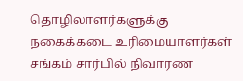தொழிலாளர்களுக்கு நகைக்கடை உரிமையாளர்கள் சங்கம் சார்பில் நிவாரண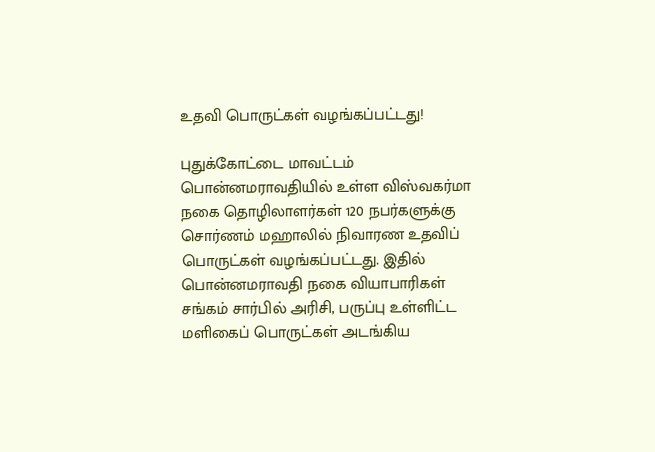உதவி பொருட்கள் வழங்கப்பட்டது!

புதுக்கோட்டை மாவட்டம் பொன்னமராவதியில் உள்ள விஸ்வகர்மா நகை தொழிலாளர்கள் 120 நபர்களுக்கு சொர்ணம் மஹாலில் நிவாரண உதவிப் பொருட்கள் வழங்கப்பட்டது. இதில் பொன்னமராவதி நகை வியாபாரிகள் சங்கம் சார்பில் அரிசி, பருப்பு உள்ளிட்ட மளிகைப் பொருட்கள் அடங்கிய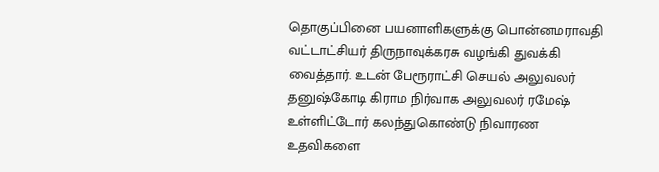தொகுப்பினை பயனாளிகளுக்கு பொன்னமராவதி வட்டாட்சியர் திருநாவுக்கரசு வழங்கி துவக்கி வைத்தார். உடன் பேரூராட்சி செயல் அலுவலர் தனுஷ்கோடி கிராம நிர்வாக அலுவலர் ரமேஷ் உள்ளிட்டோர் கலந்துகொண்டு நிவாரண உதவிகளை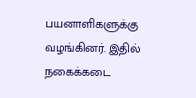பயனாளிகளுக்கு வழங்கினர். இதில் நகைக்கடை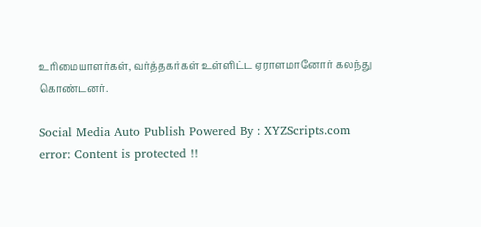உரிமையாளர்கள், வர்த்தகர்கள் உள்ளிட்ட ஏராளமானோர் கலந்து கொண்டனர்.

Social Media Auto Publish Powered By : XYZScripts.com
error: Content is protected !!